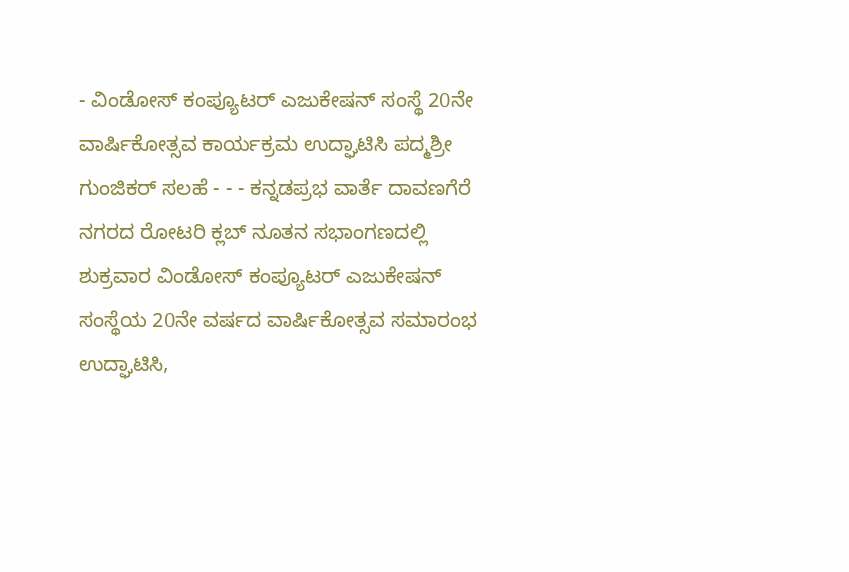- ವಿಂಡೋಸ್ ಕಂಪ್ಯೂಟರ್ ಎಜುಕೇಷನ್ ಸಂಸ್ಥೆ 20ನೇ ವಾರ್ಷಿಕೋತ್ಸವ ಕಾರ್ಯಕ್ರಮ ಉದ್ಘಾಟಿಸಿ ಪದ್ಮಶ್ರೀ ಗುಂಜಿಕರ್ ಸಲಹೆ - - - ಕನ್ನಡಪ್ರಭ ವಾರ್ತೆ ದಾವಣಗೆರೆ
ನಗರದ ರೋಟರಿ ಕ್ಲಬ್ ನೂತನ ಸಭಾಂಗಣದಲ್ಲಿ ಶುಕ್ರವಾರ ವಿಂಡೋಸ್ ಕಂಪ್ಯೂಟರ್ ಎಜುಕೇಷನ್ ಸಂಸ್ಥೆಯ 20ನೇ ವರ್ಷದ ವಾರ್ಷಿಕೋತ್ಸವ ಸಮಾರಂಭ ಉದ್ಘಾಟಿಸಿ,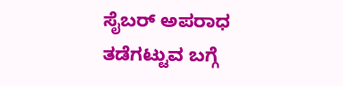ಸೈಬರ್ ಅಪರಾಧ ತಡೆಗಟ್ಟುವ ಬಗ್ಗೆ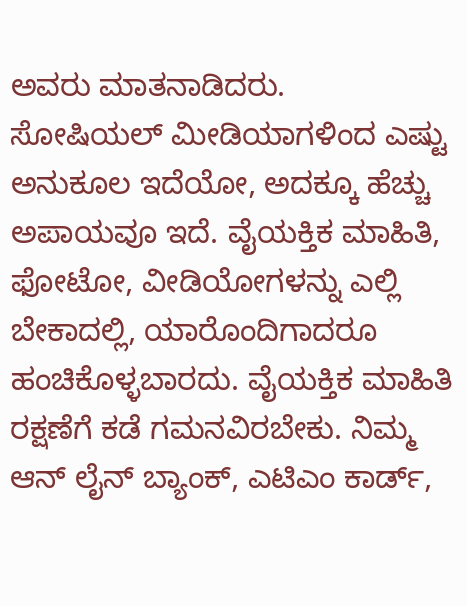ಅವರು ಮಾತನಾಡಿದರು.
ಸೋಷಿಯಲ್ ಮೀಡಿಯಾಗಳಿಂದ ಎಷ್ಟು ಅನುಕೂಲ ಇದೆಯೋ, ಅದಕ್ಕೂ ಹೆಚ್ಚು ಅಪಾಯವೂ ಇದೆ. ವೈಯಕ್ತಿಕ ಮಾಹಿತಿ, ಫೋಟೋ, ವೀಡಿಯೋಗಳನ್ನು ಎಲ್ಲಿ ಬೇಕಾದಲ್ಲಿ, ಯಾರೊಂದಿಗಾದರೂ ಹಂಚಿಕೊಳ್ಳಬಾರದು. ವೈಯಕ್ತಿಕ ಮಾಹಿತಿ ರಕ್ಷಣೆಗೆ ಕಡೆ ಗಮನವಿರಬೇಕು. ನಿಮ್ಮ ಆನ್ ಲೈನ್ ಬ್ಯಾಂಕ್, ಎಟಿಎಂ ಕಾರ್ಡ್,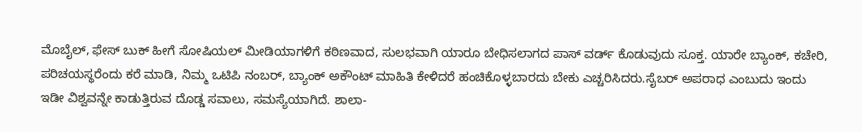ಮೊಬೈಲ್, ಫೇಸ್ ಬುಕ್ ಹೀಗೆ ಸೋಷಿಯಲ್ ಮೀಡಿಯಾಗಳಿಗೆ ಕಠಿಣವಾದ, ಸುಲಭವಾಗಿ ಯಾರೂ ಬೇಧಿಸಲಾಗದ ಪಾಸ್ ವರ್ಡ್ ಕೊಡುವುದು ಸೂಕ್ತ. ಯಾರೇ ಬ್ಯಾಂಕ್, ಕಚೇರಿ, ಪರಿಚಯಸ್ಥರೆಂದು ಕರೆ ಮಾಡಿ, ನಿಮ್ಮ ಒಟಿಪಿ ನಂಬರ್, ಬ್ಯಾಂಕ್ ಅಕೌಂಟ್ ಮಾಹಿತಿ ಕೇಳಿದರೆ ಹಂಚಿಕೊಳ್ಳಬಾರದು ಬೇಕು ಎಚ್ಚರಿಸಿದರು.ಸೈಬರ್ ಅಪರಾಧ ಎಂಬುದು ಇಂದು ಇಡೀ ವಿಶ್ವವನ್ನೇ ಕಾಡುತ್ತಿರುವ ದೊಡ್ಡ ಸವಾಲು, ಸಮಸ್ಯೆಯಾಗಿದೆ. ಶಾಲಾ-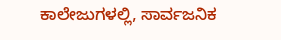ಕಾಲೇಜುಗಳಲ್ಲಿ, ಸಾರ್ವಜನಿಕ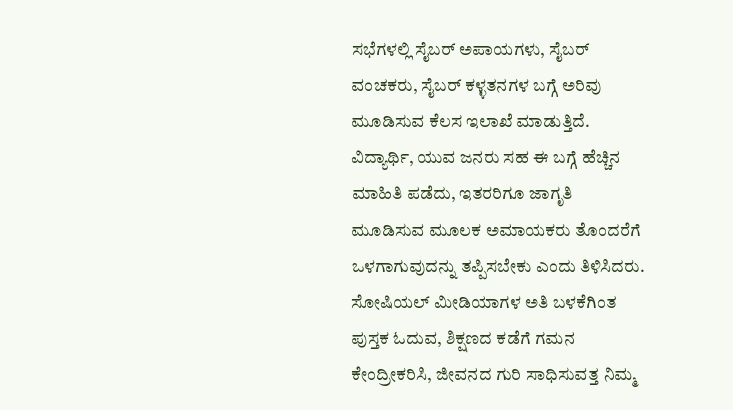ಸಭೆಗಳಲ್ಲಿ ಸೈಬರ್ ಅಪಾಯಗಳು, ಸೈಬರ್ ವಂಚಕರು, ಸೈಬರ್ ಕಳ್ಳತನಗಳ ಬಗ್ಗೆ ಅರಿವು ಮೂಡಿಸುವ ಕೆಲಸ ಇಲಾಖೆ ಮಾಡುತ್ತಿದೆ. ವಿದ್ಯಾರ್ಥಿ, ಯುವ ಜನರು ಸಹ ಈ ಬಗ್ಗೆ ಹೆಚ್ಚಿನ ಮಾಹಿತಿ ಪಡೆದು, ಇತರರಿಗೂ ಜಾಗೃತಿ ಮೂಡಿಸುವ ಮೂಲಕ ಅಮಾಯಕರು ತೊಂದರೆಗೆ ಒಳಗಾಗುವುದನ್ನು ತಪ್ಪಿಸಬೇಕು ಎಂದು ತಿಳಿಸಿದರು.
ಸೋಷಿಯಲ್ ಮೀಡಿಯಾಗಳ ಅತಿ ಬಳಕೆಗಿಂತ ಪುಸ್ತಕ ಓದುವ, ಶಿಕ್ಷಣದ ಕಡೆಗೆ ಗಮನ ಕೇಂದ್ರೀಕರಿಸಿ, ಜೀವನದ ಗುರಿ ಸಾಧಿಸುವತ್ತ ನಿಮ್ಮ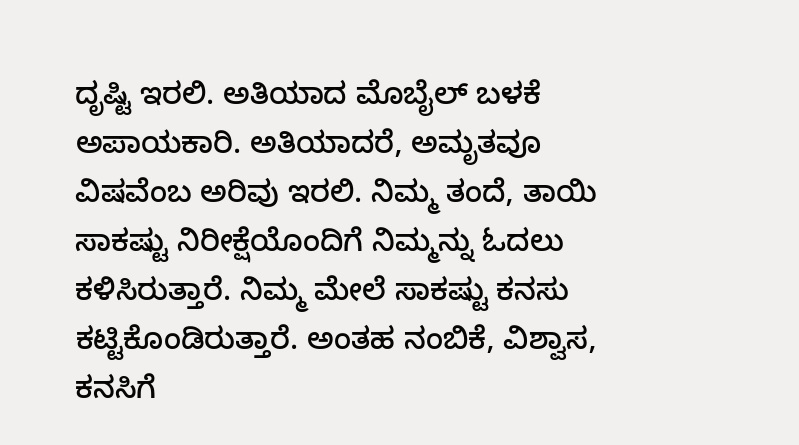ದೃಷ್ಟಿ ಇರಲಿ. ಅತಿಯಾದ ಮೊಬೈಲ್ ಬಳಕೆ ಅಪಾಯಕಾರಿ. ಅತಿಯಾದರೆ, ಅಮೃತವೂ ವಿಷವೆಂಬ ಅರಿವು ಇರಲಿ. ನಿಮ್ಮ ತಂದೆ, ತಾಯಿ ಸಾಕಷ್ಟು ನಿರೀಕ್ಷೆಯೊಂದಿಗೆ ನಿಮ್ಮನ್ನು ಓದಲು ಕಳಿಸಿರುತ್ತಾರೆ. ನಿಮ್ಮ ಮೇಲೆ ಸಾಕಷ್ಟು ಕನಸು ಕಟ್ಟಿಕೊಂಡಿರುತ್ತಾರೆ. ಅಂತಹ ನಂಬಿಕೆ, ವಿಶ್ವಾಸ, ಕನಸಿಗೆ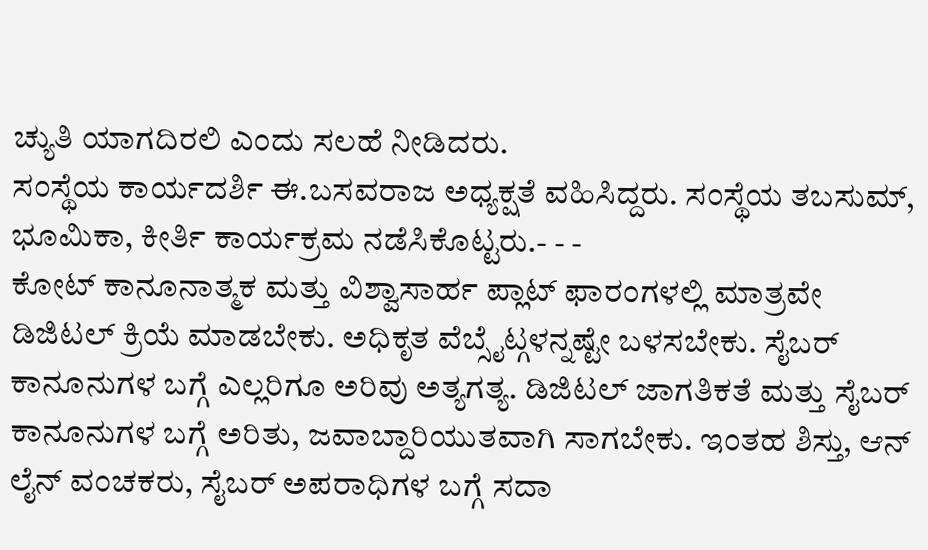ಚ್ಯುತಿ ಯಾಗದಿರಲಿ ಎಂದು ಸಲಹೆ ನೀಡಿದರು.
ಸಂಸ್ಥೆಯ ಕಾರ್ಯದರ್ಶಿ ಈ.ಬಸವರಾಜ ಅಧ್ಯಕ್ಷತೆ ವಹಿಸಿದ್ದರು. ಸಂಸ್ಥೆಯ ತಬಸುಮ್, ಭೂಮಿಕಾ, ಕೀರ್ತಿ ಕಾರ್ಯಕ್ರಮ ನಡೆಸಿಕೊಟ್ಟರು.- - -
ಕೋಟ್ ಕಾನೂನಾತ್ಮಕ ಮತ್ತು ವಿಶ್ವಾಸಾರ್ಹ ಪ್ಲಾಟ್ ಫಾರಂಗಳಲ್ಲಿ ಮಾತ್ರವೇ ಡಿಜಿಟಲ್ ಕ್ರಿಯೆ ಮಾಡಬೇಕು. ಅಧಿಕೃತ ವೆಬ್ಸೈಟ್ಗಳನ್ನಷ್ಟೇ ಬಳಸಬೇಕು. ಸೈಬರ್ ಕಾನೂನುಗಳ ಬಗ್ಗೆ ಎಲ್ಲರಿಗೂ ಅರಿವು ಅತ್ಯಗತ್ಯ. ಡಿಜಿಟಲ್ ಜಾಗತಿಕತೆ ಮತ್ತು ಸೈಬರ್ ಕಾನೂನುಗಳ ಬಗ್ಗೆ ಅರಿತು, ಜವಾಬ್ದಾರಿಯುತವಾಗಿ ಸಾಗಬೇಕು. ಇಂತಹ ಶಿಸ್ತು, ಆನ್ ಲೈನ್ ವಂಚಕರು, ಸೈಬರ್ ಅಪರಾಧಿಗಳ ಬಗ್ಗೆ ಸದಾ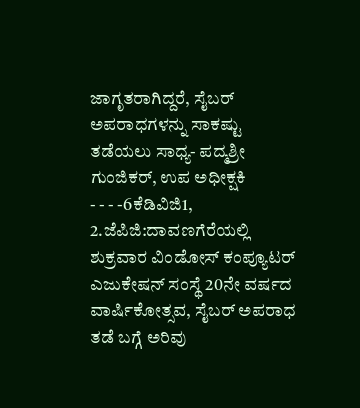ಜಾಗೃತರಾಗಿದ್ದರೆ, ಸೈಬರ್ ಅಪರಾಧಗಳನ್ನು ಸಾಕಷ್ಟು ತಡೆಯಲು ಸಾಧ್ಯ- ಪದ್ಮಶ್ರೀ ಗುಂಜಿಕರ್, ಉಪ ಅಧೀಕ್ಷಕಿ
- - - -6ಕೆಡಿವಿಜಿ1, 2.ಜೆಪಿಜಿ:ದಾವಣಗೆರೆಯಲ್ಲಿ ಶುಕ್ರವಾರ ವಿಂಡೋಸ್ ಕಂಪ್ಯೂಟರ್ ಎಜುಕೇಷನ್ ಸಂಸ್ಥೆ 20ನೇ ವರ್ಷದ ವಾರ್ಷಿಕೋತ್ಸವ, ಸೈಬರ್ ಅಪರಾಧ ತಡೆ ಬಗ್ಗೆ ಅರಿವು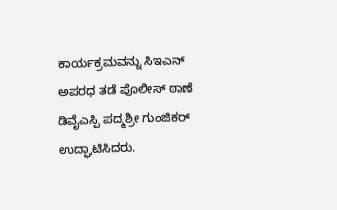ಕಾರ್ಯಕ್ರಮವನ್ನು ಸಿಇಎನ್ ಅಪರಧ ತಡೆ ಪೊಲೀಸ್ ಠಾಣೆ ಡಿವೈಎಸ್ಪಿ ಪದ್ಮಶ್ರೀ ಗುಂಜಿಕರ್ ಉದ್ಘಾಟಿಸಿದರು.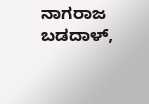ನಾಗರಾಜ ಬಡದಾಳ್,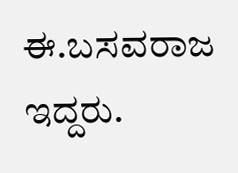ಈ.ಬಸವರಾಜ ಇದ್ದರು.